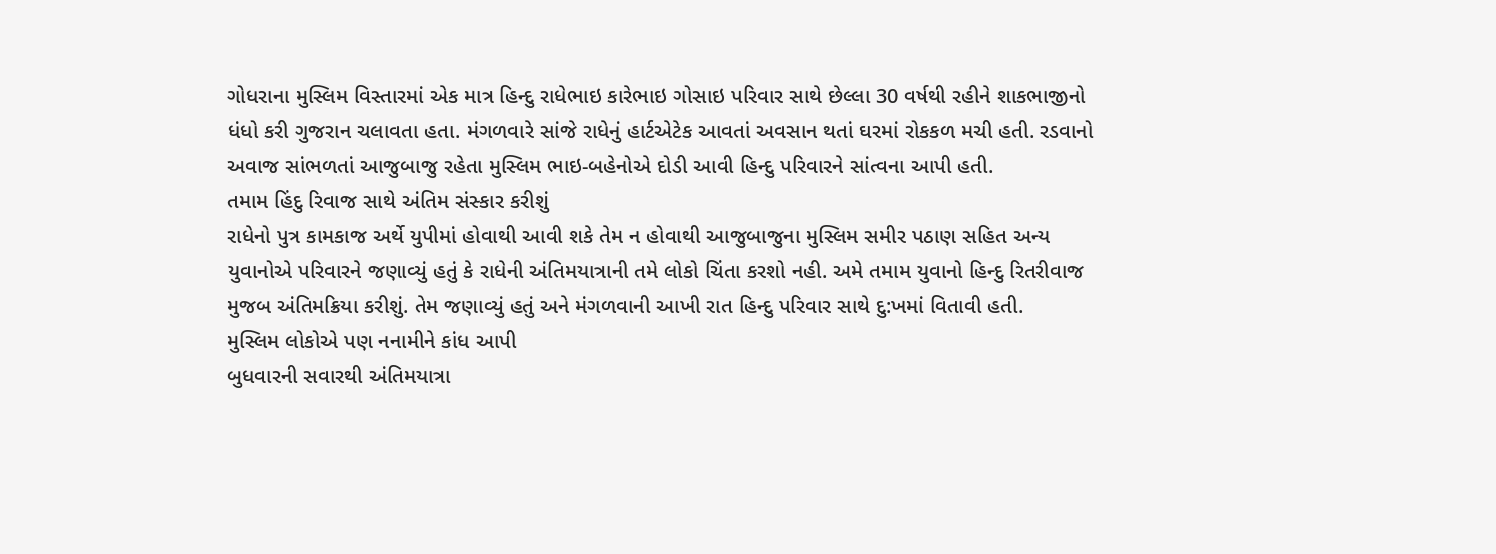ગોધરાના મુસ્લિમ વિસ્તારમાં એક માત્ર હિન્દુ રાધેભાઇ કારેભાઇ ગોસાઇ પરિવાર સાથે છેલ્લા 30 વર્ષથી રહીને શાકભાજીનો ધંધો કરી ગુજરાન ચલાવતા હતા. મંગળવારે સાંજે રાધેનું હાર્ટએટેક આવતાં અવસાન થતાં ઘરમાં રોકકળ મચી હતી. રડવાનો અવાજ સાંભળતાં આજુબાજુ રહેતા મુસ્લિમ ભાઇ-બહેનોએ દોડી આવી હિન્દુ પરિવારને સાંત્વના આપી હતી.
તમામ હિંદુ રિવાજ સાથે અંતિમ સંસ્કાર કરીશું
રાધેનો પુત્ર કામકાજ અર્થે યુપીમાં હોવાથી આવી શકે તેમ ન હોવાથી આજુબાજુના મુસ્લિમ સમીર પઠાણ સહિત અન્ય યુવાનોએ પરિવારને જણાવ્યું હતું કે રાધેની અંતિમયાત્રાની તમે લોકો ચિંતા કરશો નહી. અમે તમામ યુવાનો હિન્દુ રિતરીવાજ મુજબ અંતિમક્રિયા કરીશું. તેમ જણાવ્યું હતું અને મંગળવાની આખી રાત હિન્દુ પરિવાર સાથે દુ:ખમાં વિતાવી હતી.
મુસ્લિમ લોકોએ પણ નનામીને કાંધ આપી
બુધવારની સવારથી અંતિમયાત્રા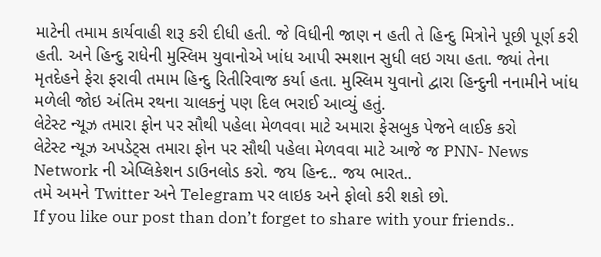માટેની તમામ કાર્યવાહી શરૂ કરી દીધી હતી. જે વિધીની જાણ ન હતી તે હિન્દુ મિત્રોને પૂછી પૂર્ણ કરી હતી. અને હિન્દુ રાધેની મુસ્લિમ યુવાનોએ ખાંધ આપી સ્મશાન સુધી લઇ ગયા હતા. જ્યાં તેના મૃતદેહને ફેરા ફરાવી તમામ હિન્દુ રિતીરિવાજ કર્યા હતા. મુસ્લિમ યુવાનો દ્વારા હિન્દુની નનામીને ખાંધ મળેલી જોઇ અંતિમ રથના ચાલકનું પણ દિલ ભરાઈ આવ્યું હતું.
લેટેસ્ટ ન્યૂઝ તમારા ફોન પર સૌથી પહેલા મેળવવા માટે અમારા ફેસબુક પેજને લાઈક કરો
લેટેસ્ટ ન્યૂઝ અપડેટ્સ તમારા ફોન પર સૌથી પહેલા મેળવવા માટે આજે જ PNN- News Network ની એપ્લિકેશન ડાઉનલોડ કરો. જય હિન્દ.. જય ભારત..
તમે અમને Twitter અને Telegram પર લાઇક અને ફોલો કરી શકો છો.
If you like our post than don’t forget to share with your friends..